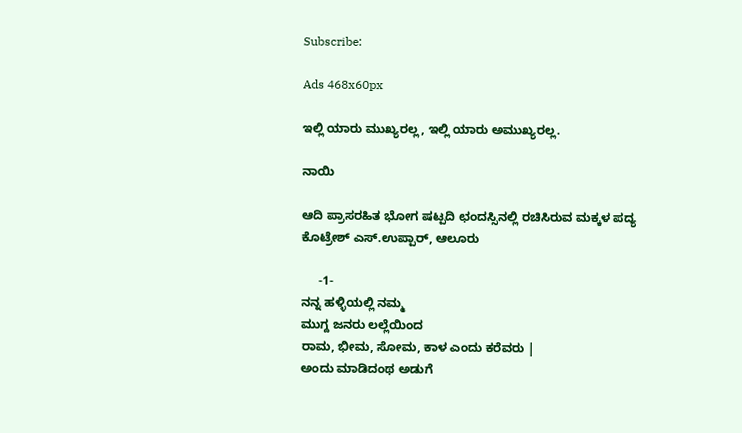Subscribe:

Ads 468x60px

ಇಲ್ಲಿ ಯಾರು ಮುಖ್ಯರಲ್ಲ, ಇಲ್ಲಿ ಯಾರು ಅಮುಖ್ಯರಲ್ಲ.

ನಾಯಿ

ಆದಿ ಪ್ರಾಸರಹಿತ ಭೋಗ ಷಟ್ಪದಿ ಛಂದಸ್ಸಿನಲ್ಲಿ ರಚಿಸಿರುವ ಮಕ್ಕಳ ಪದ್ಯ
ಕೊಟ್ರೇಶ್ ಎಸ್.ಉಪ್ಪಾರ್, ಆಲೂರು

     -1-
ನನ್ನ ಹಳ್ಳಿಯಲ್ಲಿ ನಮ್ಮ
ಮುಗ್ದ ಜನರು ಲಲ್ಲೆಯಿಂದ
ರಾಮ, ಭೀಮ, ಸೋಮ, ಕಾಳ ಎಂದು ಕರೆವರು |
ಅಂದು ಮಾಡಿದಂಥ ಅಡುಗೆ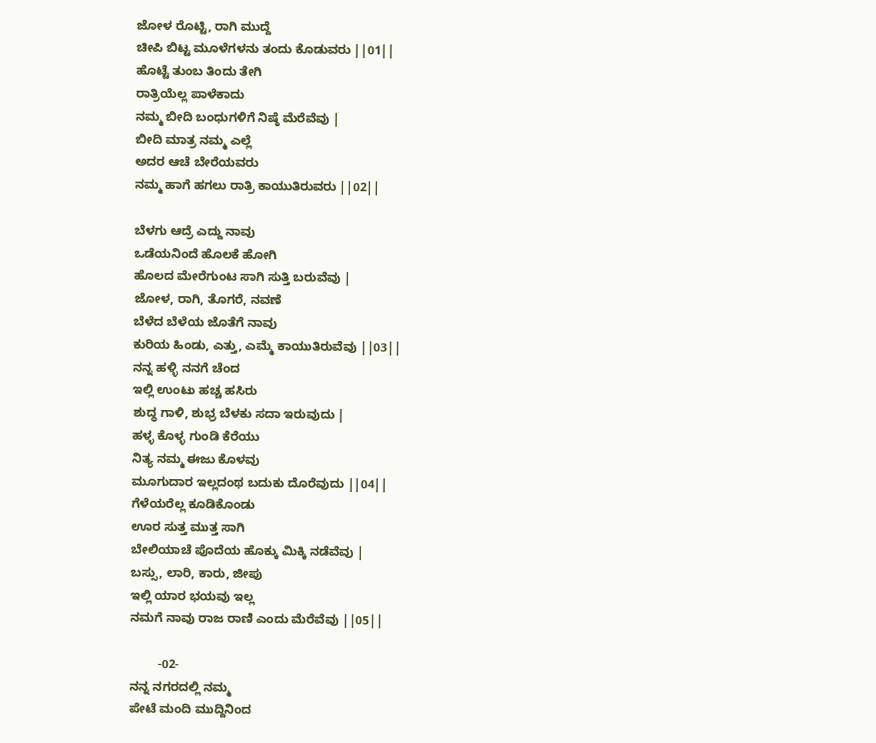ಜೋಳ ರೊಟ್ಟಿ, ರಾಗಿ ಮುದ್ದೆ
ಚೀಪಿ ಬಿಟ್ಟ ಮೂಳೆಗಳನು ತಂದು ಕೊಡುವರು ||01||
ಹೊಟ್ಟೆ ತುಂಬ ತಿಂದು ತೇಗಿ
ರಾತ್ರಿಯೆಲ್ಲ ಪಾಳೆಕಾದು
ನಮ್ಮ ಬೀದಿ ಬಂಧುಗಳಿಗೆ ನಿಷ್ಠೆ ಮೆರೆವೆವು |
ಬೀದಿ ಮಾತ್ರ ನಮ್ಮ ಎಲ್ಲೆ
ಅದರ ಆಚೆ ಬೇರೆಯವರು
ನಮ್ಮ ಹಾಗೆ ಹಗಲು ರಾತ್ರಿ ಕಾಯುತಿರುವರು ||02||

ಬೆಳಗು ಆದ್ರೆ ಎದ್ದು ನಾವು
ಒಡೆಯನಿಂದೆ ಹೊಲಕೆ ಹೋಗಿ
ಹೊಲದ ಮೇರೆಗುಂಟ ಸಾಗಿ ಸುತ್ತಿ ಬರುವೆವು |
ಜೋಳ, ರಾಗಿ, ತೊಗರೆ, ನವಣೆ
ಬೆಳೆದ ಬೆಳೆಯ ಜೊತೆಗೆ ನಾವು
ಕುರಿಯ ಹಿಂಡು, ಎತ್ತು, ಎಮ್ಮೆ ಕಾಯುತಿರುವೆವು ||03||
ನನ್ನ ಹಳ್ಳಿ ನನಗೆ ಚೆಂದ
ಇಲ್ಲಿ ಉಂಟು ಹಚ್ಚ ಹಸಿರು
ಶುದ್ಧ ಗಾಳಿ, ಶುಭ್ರ ಬೆಳಕು ಸದಾ ಇರುವುದು |
ಹಳ್ಳ ಕೊಳ್ಳ ಗುಂಡಿ ಕೆರೆಯು
ನಿತ್ಯ ನಮ್ಮ ಈಜು ಕೊಳವು
ಮೂಗುದಾರ ಇಲ್ಲದಂಥ ಬದುಕು ದೊರೆವುದು ||04||
ಗೆಳೆಯರೆಲ್ಲ ಕೂಡಿಕೊಂಡು
ಊರ ಸುತ್ತ ಮುತ್ತ ಸಾಗಿ
ಬೇಲಿಯಾಚೆ ಪೊದೆಯ ಹೊಕ್ಕು ಮಿಕ್ಕಿ ನಡೆವೆವು |
ಬಸ್ಸು, ಲಾರಿ, ಕಾರು, ಜೀಪು
ಇಲ್ಲಿ ಯಾರ ಭಯವು ಇಲ್ಲ
ನಮಗೆ ನಾವು ರಾಜ ರಾಣಿ ಎಂದು ಮೆರೆವೆವು ||05||

        -02-
ನನ್ನ ನಗರದಲ್ಲಿ ನಮ್ಮ
ಪೇಟೆ ಮಂದಿ ಮುದ್ದಿನಿಂದ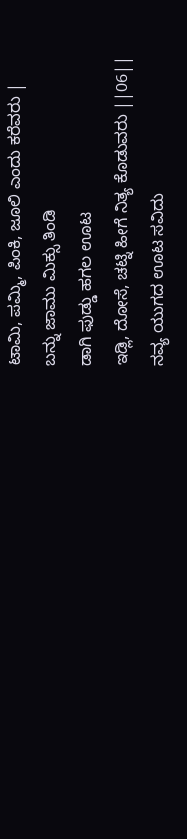ಟಾಮಿ, ಪಮ್ಮಿ, ಪಿಂಕಿ, ಜೂಲಿ ಎಂದು ಕರೆವರು |
ಬನ್ನು ಜಾಮು ಮಿಕ್ಸು ತಿಂಡಿ
ಡಾಗಿ ಫುಡ್ಡು ಹಗಲ ಊಟ
ಇಡ್ಲಿ, ದೋಸೆ, ಚಟ್ನಿ ಹೀಗೆ ನಿತ್ಯ ಕೊಡುವರು ||06||
ನವ್ಯ ಯುಗದ ಊಟ ಸವಿದು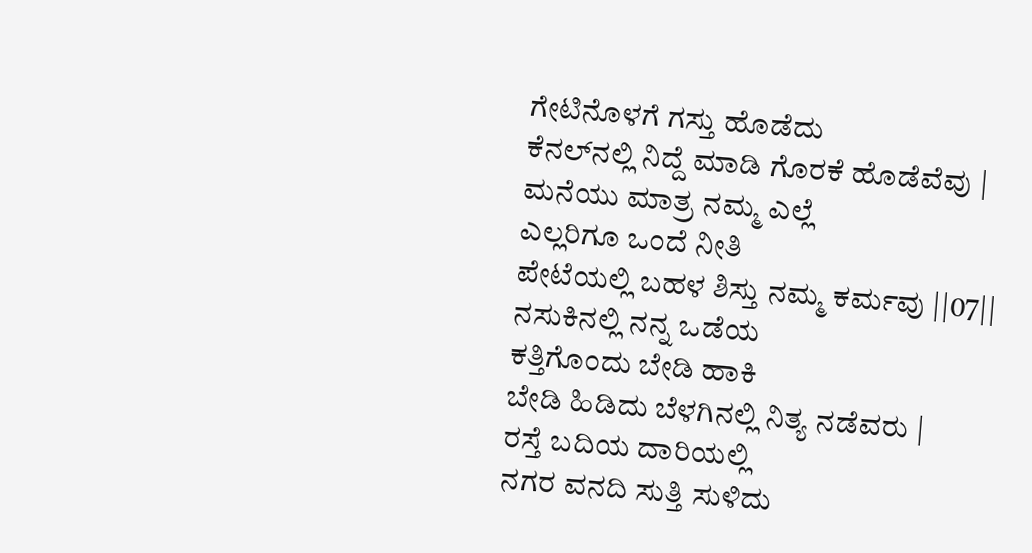ಗೇಟಿನೊಳಗೆ ಗಸ್ತು ಹೊಡೆದು
ಕೆನಲ್‍ನಲ್ಲಿ ನಿದ್ದೆ ಮಾಡಿ ಗೊರಕೆ ಹೊಡೆವೆವು |
ಮನೆಯು ಮಾತ್ರ ನಮ್ಮ ಎಲ್ಲೆ
ಎಲ್ಲರಿಗೂ ಒಂದೆ ನೀತಿ
ಪೇಟೆಯಲ್ಲಿ ಬಹಳ ಶಿಸ್ತು ನಮ್ಮ ಕರ್ಮವು ||07||
ನಸುಕಿನಲ್ಲಿ ನನ್ನ ಒಡೆಯ
ಕತ್ತಿಗೊಂದು ಬೇಡಿ ಹಾಕಿ
ಬೇಡಿ ಹಿಡಿದು ಬೆಳಗಿನಲ್ಲಿ ನಿತ್ಯ ನಡೆವರು |
ರಸ್ತೆ ಬದಿಯ ದಾರಿಯಲ್ಲಿ
ನಗರ ವನದಿ ಸುತ್ತಿ ಸುಳಿದು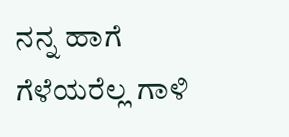ನನ್ನ ಹಾಗೆ ಗೆಳೆಯರೆಲ್ಲ ಗಾಳಿ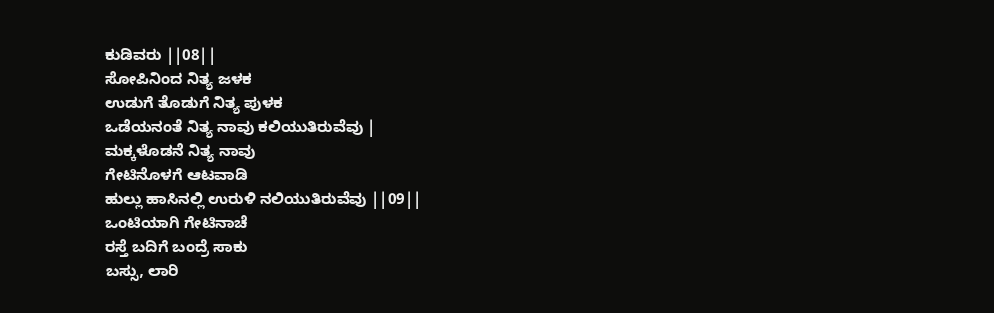ಕುಡಿವರು ||08||
ಸೋಪಿನಿಂದ ನಿತ್ಯ ಜಳಕ
ಉಡುಗೆ ತೊಡುಗೆ ನಿತ್ಯ ಪುಳಕ
ಒಡೆಯನಂತೆ ನಿತ್ಯ ನಾವು ಕಲಿಯುತಿರುವೆವು |
ಮಕ್ಕಳೊಡನೆ ನಿತ್ಯ ನಾವು
ಗೇಟಿನೊಳಗೆ ಆಟವಾಡಿ
ಹುಲ್ಲು ಹಾಸಿನಲ್ಲಿ ಉರುಳಿ ನಲಿಯುತಿರುವೆವು ||09||
ಒಂಟಿಯಾಗಿ ಗೇಟಿನಾಚೆ
ರಸ್ತೆ ಬದಿಗೆ ಬಂದ್ರೆ ಸಾಕು
ಬಸ್ಸು, ಲಾರಿ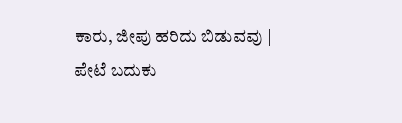ಕಾರು, ಜೀಪು ಹರಿದು ಬಿಡುವವು |
ಪೇಟೆ ಬದುಕು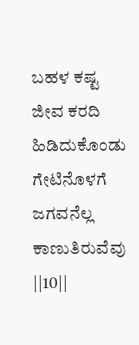ಬಹಳ ಕಷ್ಟ
ಜೀವ ಕರದಿ ಹಿಡಿದುಕೊಂಡು
ಗೇಟಿನೊಳಗೆ ಜಗವನೆಲ್ಲ ಕಾಣುತಿರುವೆವು ||10||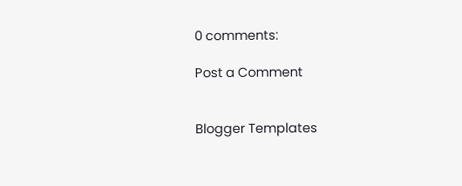0 comments:

Post a Comment


Blogger Templates